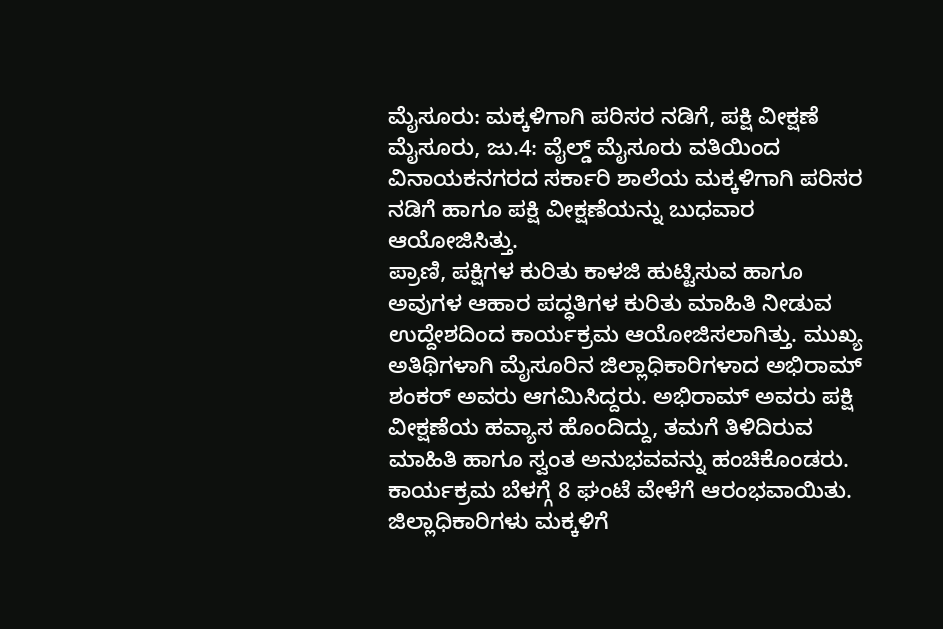ಮೈಸೂರು: ಮಕ್ಕಳಿಗಾಗಿ ಪರಿಸರ ನಡಿಗೆ, ಪಕ್ಷಿ ವೀಕ್ಷಣೆ
ಮೈಸೂರು, ಜು.4: ವೈಲ್ಡ್ ಮೈಸೂರು ವತಿಯಿಂದ ವಿನಾಯಕನಗರದ ಸರ್ಕಾರಿ ಶಾಲೆಯ ಮಕ್ಕಳಿಗಾಗಿ ಪರಿಸರ ನಡಿಗೆ ಹಾಗೂ ಪಕ್ಷಿ ವೀಕ್ಷಣೆಯನ್ನು ಬುಧವಾರ ಆಯೋಜಿಸಿತ್ತು.
ಪ್ರಾಣಿ, ಪಕ್ಷಿಗಳ ಕುರಿತು ಕಾಳಜಿ ಹುಟ್ಟಿಸುವ ಹಾಗೂ ಅವುಗಳ ಆಹಾರ ಪದ್ಧತಿಗಳ ಕುರಿತು ಮಾಹಿತಿ ನೀಡುವ ಉದ್ದೇಶದಿಂದ ಕಾರ್ಯಕ್ರಮ ಆಯೋಜಿಸಲಾಗಿತ್ತು. ಮುಖ್ಯ ಅತಿಥಿಗಳಾಗಿ ಮೈಸೂರಿನ ಜಿಲ್ಲಾಧಿಕಾರಿಗಳಾದ ಅಭಿರಾಮ್ ಶಂಕರ್ ಅವರು ಆಗಮಿಸಿದ್ದರು. ಅಭಿರಾಮ್ ಅವರು ಪಕ್ಷಿ ವೀಕ್ಷಣೆಯ ಹವ್ಯಾಸ ಹೊಂದಿದ್ದು, ತಮಗೆ ತಿಳಿದಿರುವ ಮಾಹಿತಿ ಹಾಗೂ ಸ್ವಂತ ಅನುಭವವನ್ನು ಹಂಚಿಕೊಂಡರು. ಕಾರ್ಯಕ್ರಮ ಬೆಳಗ್ಗೆ 8 ಘಂಟೆ ವೇಳೆಗೆ ಆರಂಭವಾಯಿತು.
ಜಿಲ್ಲಾಧಿಕಾರಿಗಳು ಮಕ್ಕಳಿಗೆ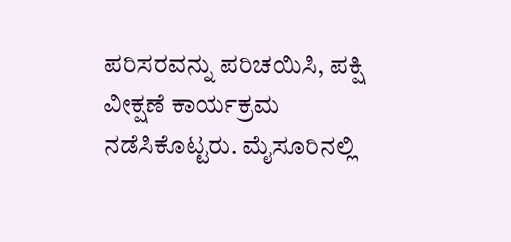ಪರಿಸರವನ್ನು ಪರಿಚಯಿಸಿ, ಪಕ್ಷಿ ವೀಕ್ಷಣೆ ಕಾರ್ಯಕ್ರಮ ನಡೆಸಿಕೊಟ್ಟರು. ಮೈಸೂರಿನಲ್ಲಿ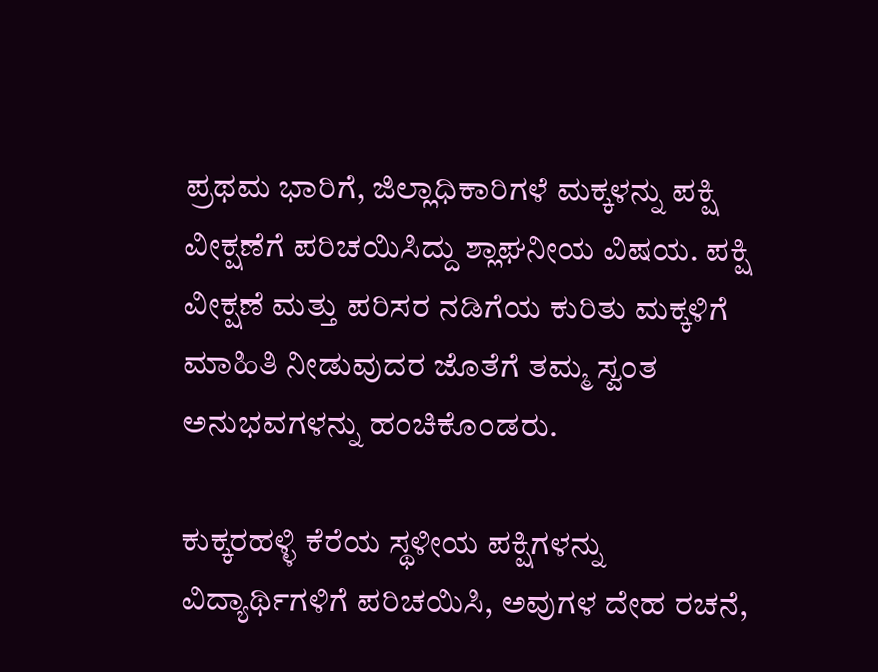ಪ್ರಥಮ ಭಾರಿಗೆ, ಜಿಲ್ಲಾಧಿಕಾರಿಗಳೆ ಮಕ್ಕಳನ್ನು ಪಕ್ಷಿ ವೀಕ್ಷಣೆಗೆ ಪರಿಚಯಿಸಿದ್ದು ಶ್ಲಾಘನೀಯ ವಿಷಯ. ಪಕ್ಷಿ ವೀಕ್ಷಣೆ ಮತ್ತು ಪರಿಸರ ನಡಿಗೆಯ ಕುರಿತು ಮಕ್ಕಳಿಗೆ ಮಾಹಿತಿ ನೀಡುವುದರ ಜೊತೆಗೆ ತಮ್ಮ ಸ್ವಂತ ಅನುಭವಗಳನ್ನು ಹಂಚಿಕೊಂಡರು.

ಕುಕ್ಕರಹಳ್ಳಿ ಕೆರೆಯ ಸ್ಥಳೀಯ ಪಕ್ಷಿಗಳನ್ನು ವಿದ್ಯಾರ್ಥಿಗಳಿಗೆ ಪರಿಚಯಿಸಿ, ಅವುಗಳ ದೇಹ ರಚನೆ,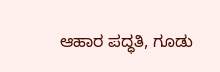ಆಹಾರ ಪದ್ಧತಿ, ಗೂಡು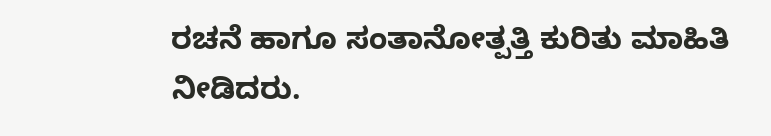ರಚನೆ ಹಾಗೂ ಸಂತಾನೋತ್ಪತ್ತಿ ಕುರಿತು ಮಾಹಿತಿ ನೀಡಿದರು.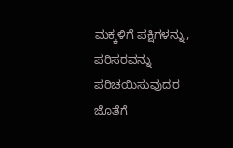ಮಕ್ಕಳಿಗೆ ಪಕ್ಷಿಗಳನ್ನು, ಪರಿಸರವನ್ನು ಪರಿಚಯಿಸುವುದರ ಜೊತೆಗೆ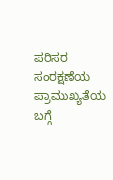ಪರಿಸರ ಸಂರಕ್ಷಣೆಯ ಪ್ರಾಮುಖ್ಯತೆಯ ಬಗ್ಗೆ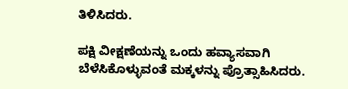ತಿಳಿಸಿದರು.

ಪಕ್ಷಿ ವೀಕ್ಷಣೆಯನ್ನು ಒಂದು ಹವ್ಯಾಸವಾಗಿ ಬೆಳೆಸಿಕೊಳ್ಳುವಂತೆ ಮಕ್ಕಳನ್ನು ಪ್ರೊತ್ಸಾಹಿಸಿದರು.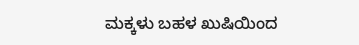ಮಕ್ಕಳು ಬಹಳ ಖುಷಿಯಿಂದ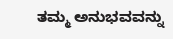ತಮ್ಮ ಅನುಭವವನ್ನು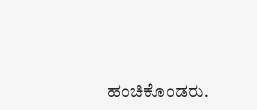ಹಂಚಿಕೊಂಡರು.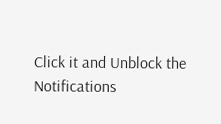Click it and Unblock the Notifications